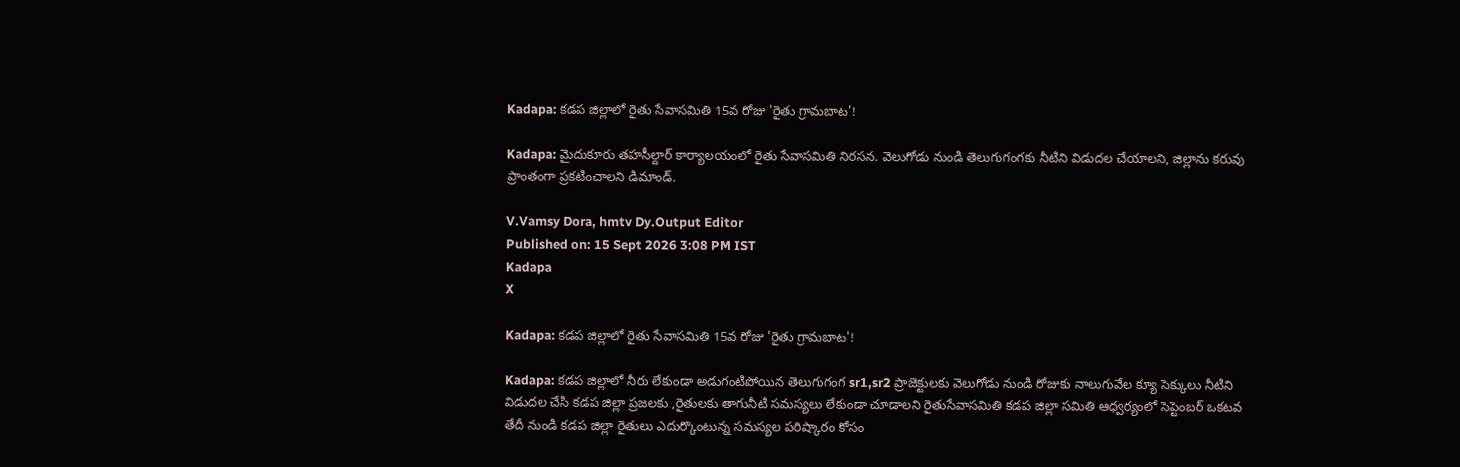Kadapa: కడప జిల్లాలో రైతు సేవాసమితి 15వ రోజు 'రైతు గ్రామబాట'!

Kadapa: మైదుకూరు తహసీల్దార్ కార్యాలయంలో రైతు సేవాసమితి నిరసన. వెలుగోడు నుండి తెలుగుగంగకు నీటిని విడుదల చేయాలని, జిల్లాను కరువు ప్రాంతంగా ప్రకటించాలని డిమాండ్.

V.Vamsy Dora, hmtv Dy.Output Editor
Published on: 15 Sept 2026 3:08 PM IST
Kadapa
X

Kadapa: కడప జిల్లాలో రైతు సేవాసమితి 15వ రోజు 'రైతు గ్రామబాట'!

Kadapa: కడప జిల్లాలో నీరు లేకుండా అడుగంటిపోయిన తెలుగుగంగ sr1,sr2 ప్రాజెక్టులకు వెలుగోడు నుండి రోజుకు నాలుగువేల క్యూ సెక్కులు నీటిని విడుదల చేసి కడప జిల్లా ప్రజలకు ,రైతులకు తాగునీటి సమస్యలు లేకుండా చూడాలని రైతుసేవాసమితి కడప జిల్లా సమితి ఆధ్వర్యంలో సెప్టెంబర్ ఒకటవ తేదీ నుండి కడప జిల్లా రైతులు ఎదుర్కొంటున్న సమస్యల పరిష్కారం కోసం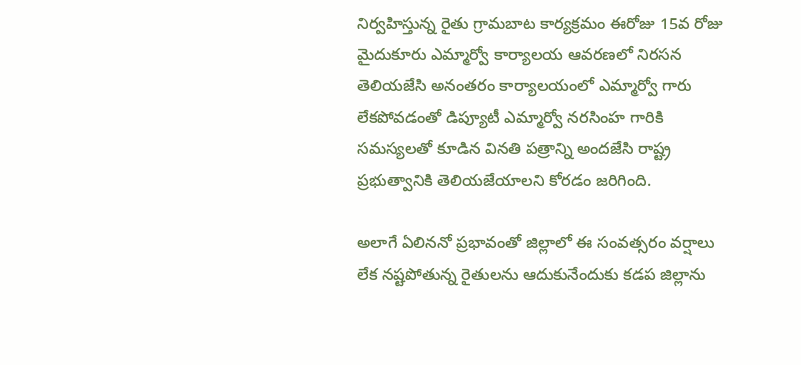నిర్వహిస్తున్న రైతు గ్రామబాట కార్యక్రమం ఈరోజు 15వ రోజు మైదుకూరు ఎమ్మార్వో కార్యాలయ ఆవరణలో నిరసన తెలియజేసి అనంతరం కార్యాలయంలో ఎమ్మార్వో గారు లేకపోవడంతో డిప్యూటీ ఎమ్మార్వో నరసింహ గారికి సమస్యలతో కూడిన వినతి పత్రాన్ని అందజేసి రాష్ట్ర ప్రభుత్వానికి తెలియజేయాలని కోరడం జరిగింది.

అలాగే ఏలిననో ప్రభావంతో జిల్లాలో ఈ సంవత్సరం వర్షాలు లేక నష్టపోతున్న రైతులను ఆదుకునేందుకు కడప జిల్లాను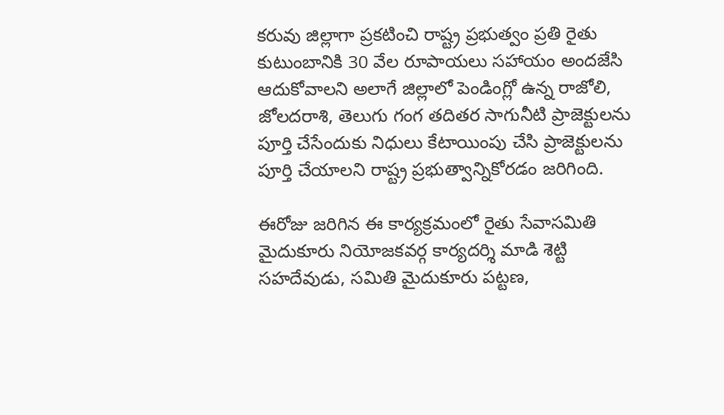కరువు జిల్లాగా ప్రకటించి రాష్ట్ర ప్రభుత్వం ప్రతి రైతు కుటుంబానికి 30 వేల రూపాయలు సహాయం అందజేసి ఆదుకోవాలని అలాగే జిల్లాలో పెండింగ్లో ఉన్న రాజోలి, జోలదరాశి, తెలుగు గంగ తదితర సాగునీటి ప్రాజెక్టులను పూర్తి చేసేందుకు నిధులు కేటాయింపు చేసి ప్రాజెక్టులను పూర్తి చేయాలని రాష్ట్ర ప్రభుత్వాన్నికోరడం జరిగింది.

ఈరోజు జరిగిన ఈ కార్యక్రమంలో రైతు సేవాసమితి మైదుకూరు నియోజకవర్గ కార్యదర్శి మాడి శెట్టి సహదేవుడు, సమితి మైదుకూరు పట్టణ,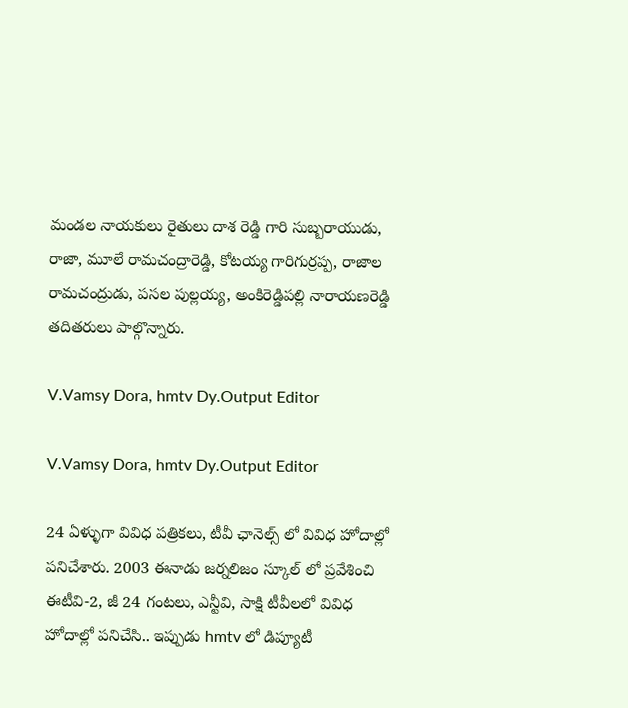మండల నాయకులు రైతులు దాశ రెడ్డి గారి సుబ్బరాయుడు, రాజా, మూలే రామచంద్రారెడ్డి, కోటయ్య గారిగుర్రప్ప, రాజాల రామచంద్రుడు, పసల పుల్లయ్య, అంకిరెడ్డిపల్లి నారాయణరెడ్డి తదితరులు పాల్గొన్నారు.

V.Vamsy Dora, hmtv Dy.Output Editor

V.Vamsy Dora, hmtv Dy.Output Editor

24 ఏళ్ళుగా వివిధ పత్రికలు, టీవీ ఛానెల్స్ లో వివిధ హోదాల్లో పనిచేశారు. 2003 ఈనాడు జర్నలిజం స్కూల్ లో ప్రవేశించి ఈటీవి-2, జీ 24 గంటలు, ఎన్టీవి, సాక్షి టీవీలలో వివిధ హోదాల్లో పనిచేసి.. ఇప్పుడు hmtv లో డిప్యూటీ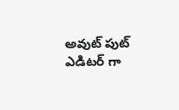అవుట్ పుట్ ఎడిటర్ గా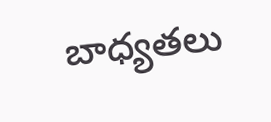బాధ్యతలు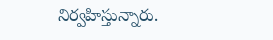నిర్వహిస్తున్నారు.